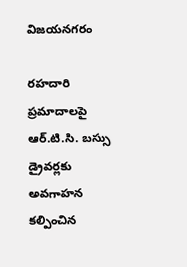విజయనగరం

రహదారి ప్రమాదాలపై ఆర్.టి.సి. బస్సు డ్రైవర్లకు అవగాహన కల్పించిన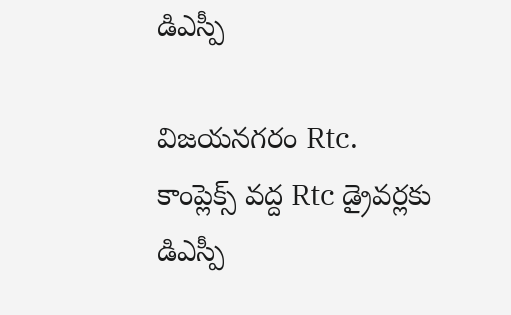డిఎస్పీ

విజయనగరం Rtc. కాంప్లెక్స్ వద్ద Rtc డ్రైవర్లకు డిఎస్పీ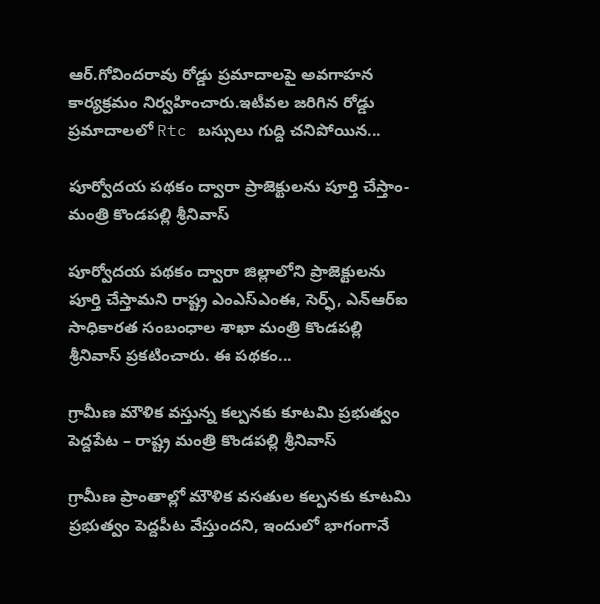ఆర్.గోవిందరావు రోడ్డు ప్రమాదాలపై అవగాహన కార్యక్రమం నిర్వహించారు.ఇటీవల జరిగిన రోడ్డు ప్రమాదాలలో Rtc బస్సులు గుద్ది చనిపోయిన...

పూర్వోదయ పథకం ద్వారా ప్రాజెక్టులను పూర్తి చేస్తాం- మంత్రి కొండపల్లి శ్రీనివాస్

పూర్వోదయ పథకం ద్వారా జిల్లాలోని ప్రాజెక్టులను పూర్తి చేస్తామని రాష్ట్ర ఎంఎస్ఎంఈ, సెర్ఫ్, ఎన్ఆర్ఐ సాధికారత సంబంధాల శాఖా మంత్రి కొండపల్లి శ్రీనివాస్ ప్రకటించారు. ఈ పథకం...

గ్రామీణ మౌళిక వస్తున్న కల్పనకు కూటమి ప్రభుత్వం పెద్దపేట – రాష్ట్ర మంత్రి కొండపల్లి శ్రీనివాస్

గ్రామీణ ప్రాంతాల్లో మౌళిక వసతుల కల్పనకు కూటమి ప్రభుత్వం పెద్దపీట వేస్తుందని, ఇందులో భాగంగానే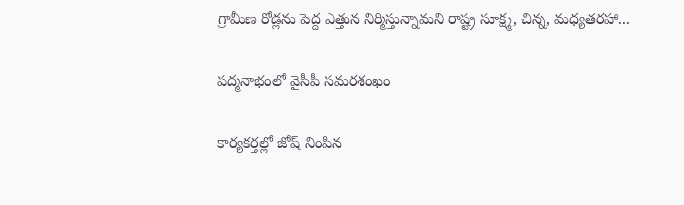గ్రామీణ రోడ్లను పెద్ద ఎత్తున నిర్మిస్తున్నామని రాష్ట్ర సూక్ష్మ, చిన్న, మధ్యతరహా...

పద్మనాభంలో వైసీపీ సమరశంఖం

కార్యకర్తల్లో జోష్ నింపిన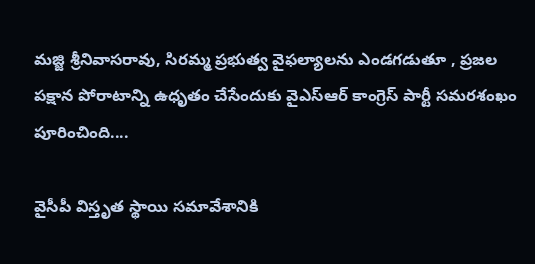మజ్జి శ్రీనివాసరావు, సిరమ్మ ప్రభుత్వ వైఫల్యాలను ఎండగడుతూ , ప్రజల పక్షాన పోరాటాన్ని ఉధృతం చేసేందుకు వైఎస్ఆర్ కాంగ్రెస్ పార్టీ సమరశంఖం పూరించింది....

వైసీపీ విస్తృత స్థాయి సమావేశానికి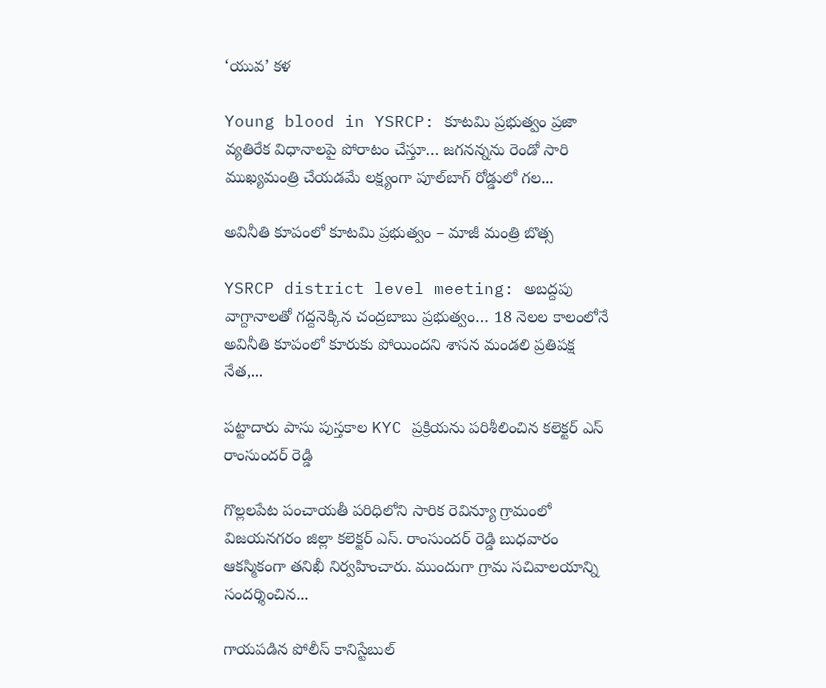‘యువ’ కళ

Young blood in YSRCP: కూటమి ప్రభుత్వం ప్రజా వ్యతిరేక విధానాలపై పోరాటం చేస్తూ… జగనన్నను రెండో సారి ముఖ్యమంత్రి చేయడమే లక్ష్యంగా పూల్‌బాగ్ రోడ్డులో గల...

అవినీతి కూపంలో కూటమి ప్రభుత్వం – మాజీ మంత్రి బొత్స

YSRCP district level meeting: అబద్దపు వాగ్దానాలతో గద్దనెక్కిన చంద్రబాబు ప్రభుత్వం… 18 నెలల కాలంలోనే అవినీతి కూపంలో కూరుకు పోయిందని శాసన మండలి ప్రతిపక్ష నేత,...

పట్టాదారు పాసు పుస్తకాల KYC ప్రక్రియను పరిశీలించిన కలెక్టర్ ఎస్ రాంసుందర్ రెడ్డి

గొల్లలపేట పంచాయతీ పరిధిలోని సారిక రెవిన్యూ గ్రామంలో విజయనగరం జిల్లా కలెక్టర్ ఎస్. రాంసుందర్ రెడ్డి బుధవారం ఆకస్మికంగా తనిఖీ నిర్వహించారు. ముందుగా గ్రామ సచివాలయాన్ని సందర్శించిన...

గాయపడిన పోలీస్ కానిస్టేబుల్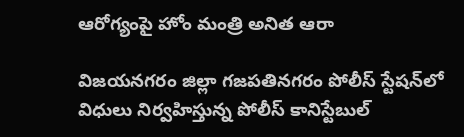ఆరోగ్యంపై హోం మంత్రి అనిత ఆరా

విజయనగరం జిల్లా గజపతినగరం పోలీస్ స్టేషన్‌లో విధులు నిర్వహిస్తున్న పోలీస్ కానిస్టేబుల్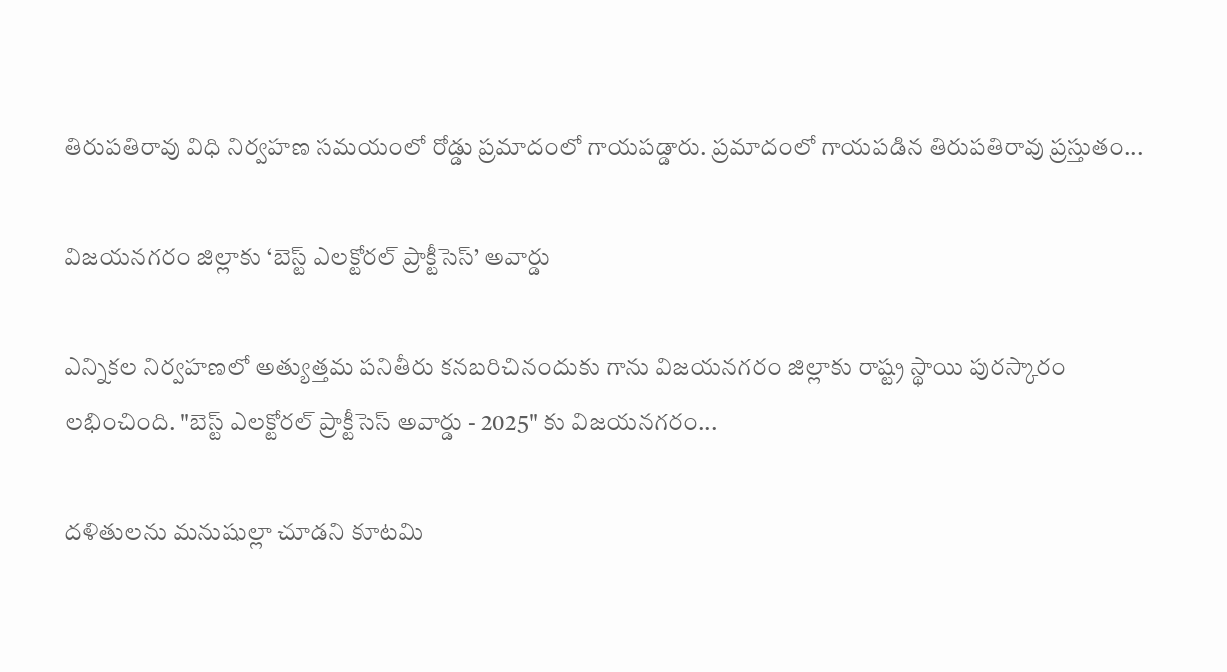తిరుపతిరావు విధి నిర్వహణ సమయంలో రోడ్డు ప్రమాదంలో గాయపడ్డారు. ప్రమాదంలో గాయపడిన తిరుపతిరావు ప్రస్తుతం...

విజయనగరం జిల్లాకు ‘బెస్ట్ ఎలక్టోరల్ ప్రాక్టీసెస్’ అవార్డు

ఎన్నికల నిర్వహణలో అత్యుత్తమ పనితీరు కనబరిచినందుకు గాను విజయనగరం జిల్లాకు రాష్ట్ర స్థాయి పురస్కారం లభించింది. "బెస్ట్ ఎలక్టోరల్ ప్రాక్టీసెస్ అవార్డు - 2025" కు విజయనగరం...

దళితులను మనుషుల్లా చూడని కూటమి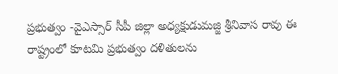ప్రభుత్వం -వైఎస్సార్ సీపీ జిల్లా అధ్యక్షుడుమజ్జి శ్రీనివాస రావు ఈ రాష్ట్రంలో కూటమి ప్రభుత్వం దళితులను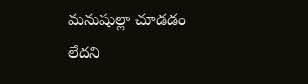మనుషుల్లా చూడడం లేదని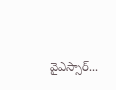వైఎస్సార్...